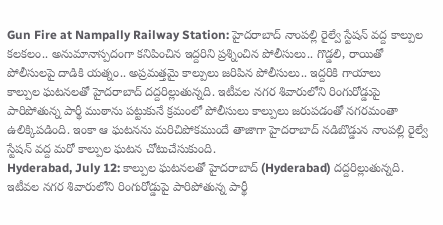Gun Fire at Nampally Railway Station: హైదరాబాద్ నాంపల్లి రైల్వే స్టేషన్ వద్ద కాల్పుల కలకలం.. అనుమానాస్పదంగా కనిపించిన ఇద్దరిని ప్రశ్నించిన పోలీసులు.. గొడ్డలి, రాయితో పోలీసులపై దాడికి యత్నం.. అప్రమత్తమై కాల్పులు జరిపిన పోలీసులు.. ఇద్దరికి గాయాలు
కాల్పుల ఘటనలతో హైదరాబాద్ దద్దరిల్లుతున్నది. ఇటీవల నగర శివారులోని రింగురోడ్డుపై పారిపోతున్న పార్థీ ముఠాను పట్టుకునే క్రమంలో పోలీసులు కాల్పులు జరుపడంతో నగరమంతా ఉలిక్కిపడింది. ఇంకా ఆ ఘటనను మరిచిపోకముందే తాజాగా హైదరాబాద్ నడిబొడ్డున నాంపల్లి రైల్వే స్టేషన్ వద్ద మరో కాల్పుల ఘటన చోటుచేసుకుంది.
Hyderabad, July 12: కాల్పుల ఘటనలతో హైదరాబాద్ (Hyderabad) దద్దరిల్లుతున్నది. ఇటీవల నగర శివారులోని రింగురోడ్డుపై పారిపోతున్న పార్థీ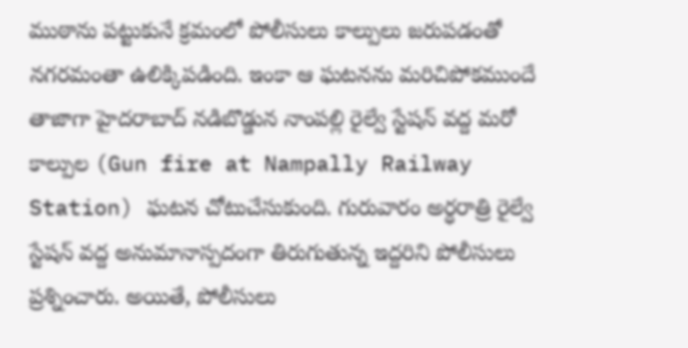ముఠాను పట్టుకునే క్రమంలో పోలీసులు కాల్పులు జరుపడంతో నగరమంతా ఉలిక్కిపడింది. ఇంకా ఆ ఘటనను మరిచిపోకముందే తాజాగా హైదరాబాద్ నడిబొడ్డున నాంపల్లి రైల్వే స్టేషన్ వద్ద మరో కాల్పుల (Gun fire at Nampally Railway Station) ఘటన చోటుచేసుకుంది. గురువారం అర్ధరాత్రి రైల్వే స్టేషన్ వద్ద అనుమానాస్పదంగా తిరుగుతున్న ఇద్దరిని పోలీసులు ప్రశ్నించారు. అయితే, పోలీసులు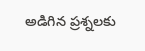అడిగిన ప్రశ్నలకు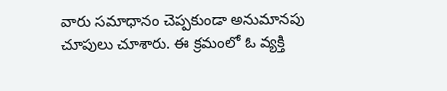వారు సమాధానం చెప్పకుండా అనుమానపు చూపులు చూశారు. ఈ క్రమంలో ఓ వ్యక్తి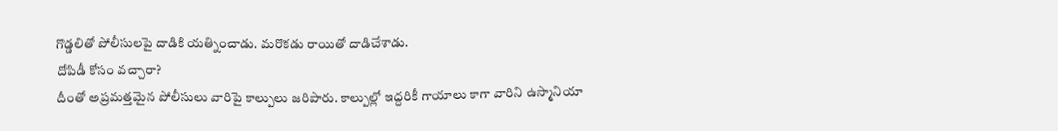గొడ్డలితో పోలీసులపై దాడికి యత్నించాడు. మరొకడు రాయితో దాడిచేశాడు.
దోపిడీ కోసం వచ్చారా?
దీంతో అప్రమత్తమైన పోలీసులు వారిపై కాల్పులు జరిపారు. కాల్పుల్లో ఇద్దరికీ గాయాలు కాగా వారిని ఉస్మానియా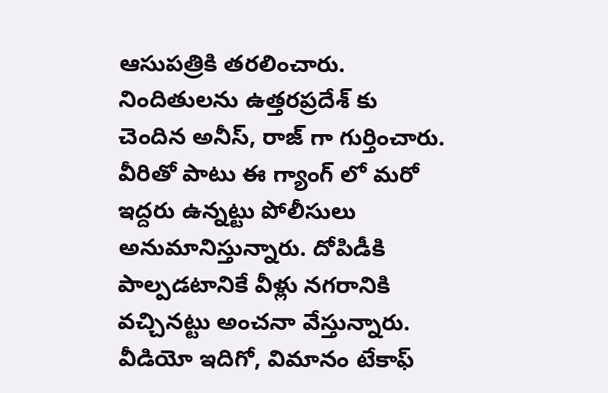ఆసుపత్రికి తరలించారు. నిందితులను ఉత్తరప్రదేశ్ కు చెందిన అనీస్, రాజ్ గా గుర్తించారు. వీరితో పాటు ఈ గ్యాంగ్ లో మరో ఇద్దరు ఉన్నట్టు పోలీసులు అనుమానిస్తున్నారు. దోపిడీకి పాల్పడటానికే వీళ్లు నగరానికి వచ్చినట్టు అంచనా వేస్తున్నారు.
వీడియో ఇదిగో, విమానం టేకాఫ్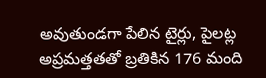అవుతుండగా పేలిన టైర్లు, పైలట్ల అప్రమత్తతతో బ్రతికిన 176 మంది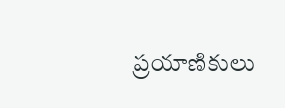ప్రయాణికులు